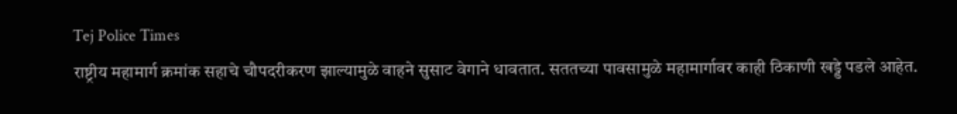Tej Police Times
राष्ट्रीय महामार्ग क्रमांक सहाचे चौपदरीकरण झाल्यामुळे वाहने सुसाट वेगाने धावतात. सततच्या पावसामुळे महामार्गावर काही ठिकाणी खड्डे पडले आहेत.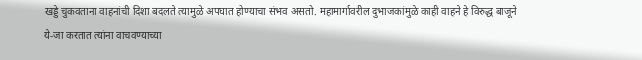खड्डे चुकवताना वाहनांची दिशा बदलते त्यामुळे अपघात होण्याचा संभव असतो. महामार्गावरील दुभाजकांमुळे काही वाहने हे विरुद्ध बाजूने ये-जा करतात त्यांना वाचवण्याच्या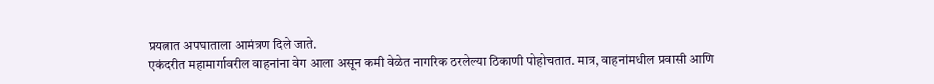प्रयत्नात अपघाताला आमंत्रण दिले जाते.
एकंदरीत महामार्गावरील वाहनांना वेग आला असून कमी वेळेत नागरिक ठरलेल्या ठिकाणी पोहोचतात. मात्र, वाहनांमधील प्रवासी आणि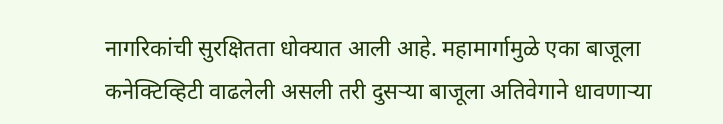नागरिकांची सुरक्षितता धोक्यात आली आहे. महामार्गामुळे एका बाजूला कनेक्टिव्हिटी वाढलेली असली तरी दुसऱ्या बाजूला अतिवेगाने धावणाऱ्या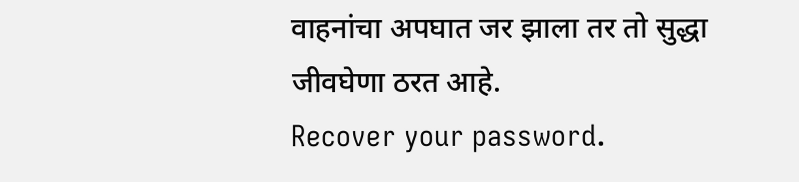वाहनांचा अपघात जर झाला तर तो सुद्धा जीवघेणा ठरत आहे.
Recover your password.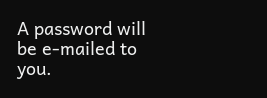A password will be e-mailed to you.